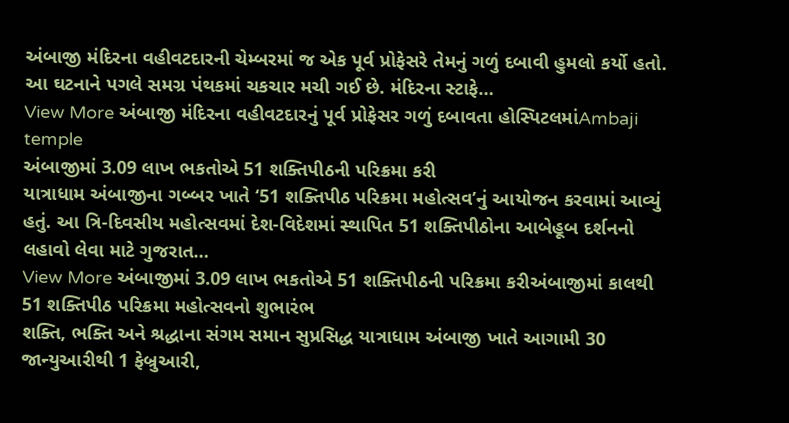અંબાજી મંદિરના વહીવટદારની ચેમ્બરમાં જ એક પૂર્વ પ્રોફેસરે તેમનું ગળું દબાવી હુમલો કર્યો હતો. આ ઘટનાને પગલે સમગ્ર પંથકમાં ચકચાર મચી ગઈ છે. મંદિરના સ્ટાફે…
View More અંબાજી મંદિરના વહીવટદારનું પૂર્વ પ્રોફેસર ગળું દબાવતા હોસ્પિટલમાંAmbaji temple
અંબાજીમાં 3.09 લાખ ભકતોએ 51 શક્તિપીઠની પરિક્રમા કરી
યાત્રાધામ અંબાજીના ગબ્બર ખાતે ‘51 શક્તિપીઠ પરિક્રમા મહોત્સવ’નું આયોજન કરવામાં આવ્યું હતું. આ ત્રિ-દિવસીય મહોત્સવમાં દેશ-વિદેશમાં સ્થાપિત 51 શક્તિપીઠોના આબેહૂબ દર્શનનો લહાવો લેવા માટે ગુજરાત…
View More અંબાજીમાં 3.09 લાખ ભકતોએ 51 શક્તિપીઠની પરિક્રમા કરીઅંબાજીમાં કાલથી 51 શક્તિપીઠ પરિક્રમા મહોત્સવનો શુભારંભ
શક્તિ, ભક્તિ અને શ્રદ્ધાના સંગમ સમાન સુપ્રસિદ્ધ યાત્રાધામ અંબાજી ખાતે આગામી 30 જાન્યુઆરીથી 1 ફેબ્રુઆરી,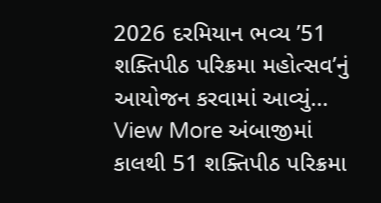2026 દરમિયાન ભવ્ય ’51 શક્તિપીઠ પરિક્રમા મહોત્સવ’નું આયોજન કરવામાં આવ્યું…
View More અંબાજીમાં કાલથી 51 શક્તિપીઠ પરિક્રમા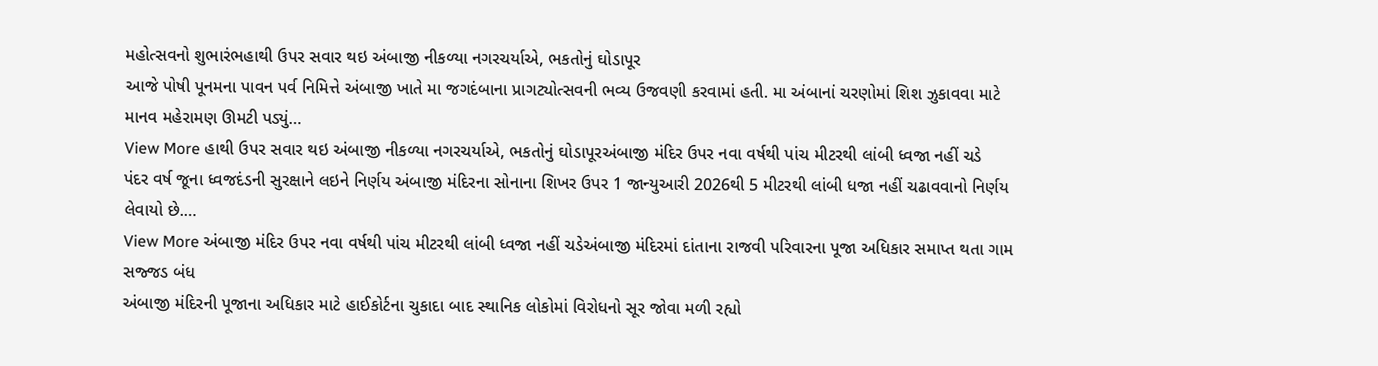મહોત્સવનો શુભારંભહાથી ઉપર સવાર થઇ અંબાજી નીકળ્યા નગરચર્યાએ, ભકતોનું ઘોડાપૂર
આજે પોષી પૂનમના પાવન પર્વ નિમિત્તે અંબાજી ખાતે મા જગદંબાના પ્રાગટ્યોત્સવની ભવ્ય ઉજવણી કરવામાં હતી. મા અંબાનાં ચરણોમાં શિશ ઝુકાવવા માટે માનવ મહેરામણ ઊમટી પડ્યું…
View More હાથી ઉપર સવાર થઇ અંબાજી નીકળ્યા નગરચર્યાએ, ભકતોનું ઘોડાપૂરઅંબાજી મંદિર ઉપર નવા વર્ષથી પાંચ મીટરથી લાંબી ધ્વજા નહીં ચડે
પંદર વર્ષ જૂના ધ્વજદંડની સુરક્ષાને લઇને નિર્ણય અંબાજી મંદિરના સોનાના શિખર ઉપર 1 જાન્યુઆરી 2026થી 5 મીટરથી લાંબી ધજા નહીં ચઢાવવાનો નિર્ણય લેવાયો છે.…
View More અંબાજી મંદિર ઉપર નવા વર્ષથી પાંચ મીટરથી લાંબી ધ્વજા નહીં ચડેઅંબાજી મંદિરમાં દાંતાના રાજવી પરિવારના પૂજા અધિકાર સમાપ્ત થતા ગામ સજ્જડ બંધ
અંબાજી મંદિરની પૂજાના અધિકાર માટે હાઈકોર્ટના ચુકાદા બાદ સ્થાનિક લોકોમાં વિરોધનો સૂર જોવા મળી રહ્યો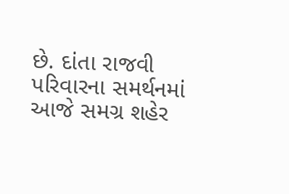છે. દાંતા રાજવી પરિવારના સમર્થનમાં આજે સમગ્ર શહેર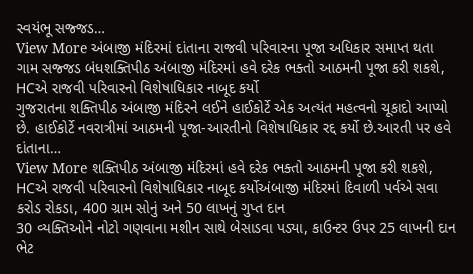સ્વયંભૂ સજ્જડ…
View More અંબાજી મંદિરમાં દાંતાના રાજવી પરિવારના પૂજા અધિકાર સમાપ્ત થતા ગામ સજ્જડ બંધશક્તિપીઠ અંબાજી મંદિરમાં હવે દરેક ભક્તો આઠમની પૂજા કરી શકશે, HCએ રાજવી પરિવારનો વિશેષાધિકાર નાબૂદ કર્યો
ગુજરાતના શક્તિપીઠ અંબાજી મંદિરને લઈને હાઈકોર્ટે એક અત્યંત મહત્વનો ચૂકાદો આપ્યો છે. હાઈકોર્ટે નવરાત્રીમાં આઠમની પૂજા-આરતીનો વિશેષાધિકાર રદ્દ કર્યો છે.આરતી પર હવે દાંતાના…
View More શક્તિપીઠ અંબાજી મંદિરમાં હવે દરેક ભક્તો આઠમની પૂજા કરી શકશે, HCએ રાજવી પરિવારનો વિશેષાધિકાર નાબૂદ કર્યોઅંબાજી મંદિરમાં દિવાળી પર્વએ સવા કરોડ રોકડા, 400 ગ્રામ સોનું અને 50 લાખનું ગુપ્ત દાન
30 વ્યક્તિઓને નોટો ગણવાના મશીન સાથે બેસાડવા પડ્યા, કાઉન્ટર ઉપર 25 લાખની દાન ભેટ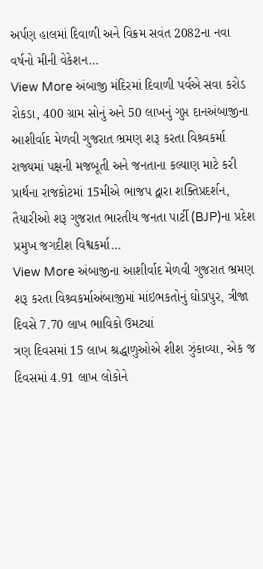અર્પણ હાલમાં દિવાળી અને વિક્રમ સવંત 2082ના નવા વર્ષનો મીની વેકેશન…
View More અંબાજી મંદિરમાં દિવાળી પર્વએ સવા કરોડ રોકડા, 400 ગ્રામ સોનું અને 50 લાખનું ગુપ્ત દાનઅંબાજીના આશીર્વાદ મેળવી ગુજરાત ભ્રમણ શરૂ કરતા વિશ્ર્વકર્મા
રાજ્યમાં પક્ષની મજબૂતી અને જનતાના કલ્યાણ માટે કરી પ્રાર્થના રાજકોટમાં 15મીએ ભાજપ દ્વારા શક્તિપ્રદર્શન, તૈયારીઓ શરૂ ગુજરાત ભારતીય જનતા પાર્ટી (BJP)ના પ્રદેશ પ્રમુખ જગદીશ વિશ્વકર્મા…
View More અંબાજીના આશીર્વાદ મેળવી ગુજરાત ભ્રમણ શરૂ કરતા વિશ્ર્વકર્માઅંબાજીમાં માંઇભકતોનું ઘોડાપુર, ત્રીજા દિવસે 7.70 લાખ ભાવિકો ઉમટ્યાં
ત્રણ દિવસમાં 15 લાખ શ્રદ્ધાળુઓએ શીશ ઝુંકાવ્યા, એક જ દિવસમાં 4.91 લાખ લોકોને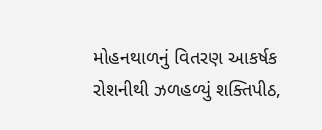મોહનથાળનું વિતરણ આકર્ષક રોશનીથી ઝળહળ્યું શક્તિપીઠ,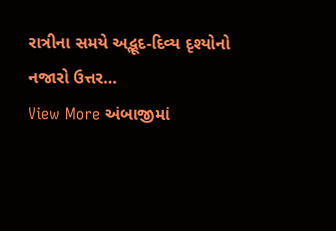રાત્રીના સમયે અદ્ભૂદ-દિવ્ય દૃશ્યોનો નજારો ઉત્તર…
View More અંબાજીમાં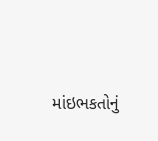માંઇભકતોનું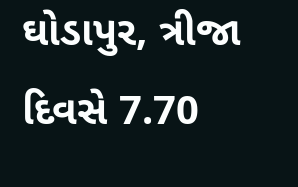ઘોડાપુર, ત્રીજા દિવસે 7.70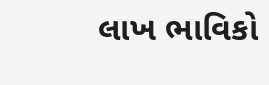લાખ ભાવિકો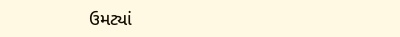ઉમટ્યાં